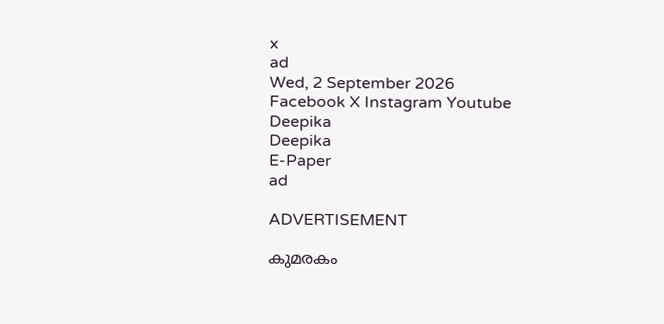x
ad
Wed, 2 September 2026
Facebook X Instagram Youtube
Deepika
Deepika
E-Paper
ad

ADVERTISEMENT

കുമരകം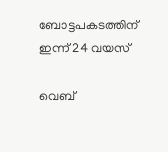ബോട്ടപകടത്തിന് ഇന്ന് 24 വയസ്

വെബ്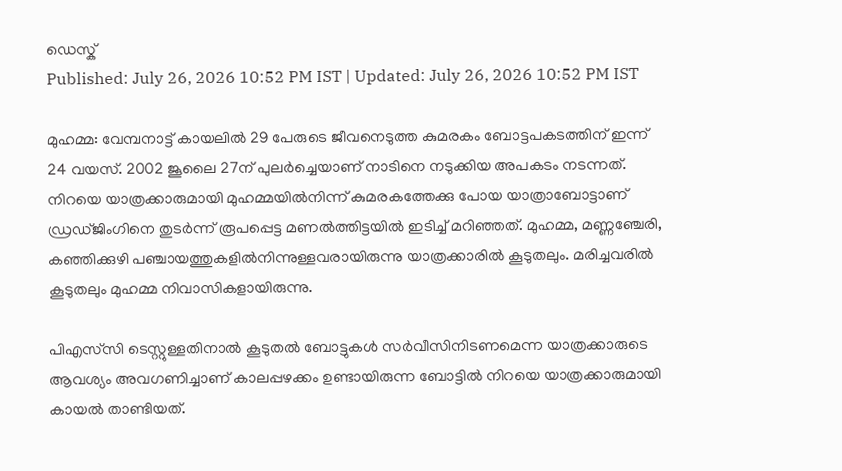ഡെസ്ക്
Published: July 26, 2026 10:52 PM IST | Updated: July 26, 2026 10:52 PM IST

മുഹമ്മ: വേമ്പനാട്ട് കായലിൽ 29 പേരുടെ ജീവനെടുത്ത കുമരകം ബോട്ടപകടത്തിന് ഇന്ന് 24 വയസ്. 2002 ജൂലൈ 27ന് പുലർച്ചെയാണ് നാടിനെ നടുക്കിയ അപകടം നടന്നത്. നിറയെ യാത്രക്കാരുമായി മുഹമ്മയിൽനിന്ന് കുമരകത്തേക്കു പോയ യാത്രാബോട്ടാണ് ഡ്രഡ്ജിംഗിനെ തുടർന്ന് രൂപപ്പെട്ട മണൽത്തിട്ടയിൽ ഇടിച്ച് മറിഞ്ഞത്. മുഹമ്മ, മണ്ണഞ്ചേരി, കഞ്ഞിക്കുഴി പഞ്ചായത്തുകളിൽനിന്നുള്ളവരായിരുന്നു യാത്രക്കാരിൽ കൂടുതലും. മരിച്ചവരിൽ കൂടുതലും മുഹമ്മ നിവാസികളായിരുന്നു.

പിഎസ്‌സി ടെസ്റ്റുള്ളതിനാൽ കൂടുതൽ ബോട്ടുകൾ സർവീസിനിടണമെന്ന യാത്രക്കാരുടെ ആവശ്യം അവഗണിച്ചാണ് കാലപ്പഴക്കം ഉണ്ടായിരുന്ന ബോട്ടിൽ നിറയെ യാത്രക്കാരുമായി കായൽ താണ്ടിയത്.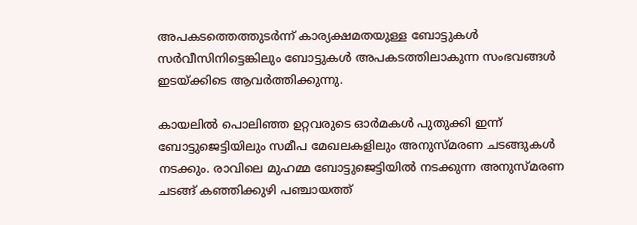അപകടത്തെത്തുടർന്ന് കാര്യക്ഷമതയുള്ള ബോട്ടുകൾ സർവീസിനിട്ടെങ്കിലും ബോട്ടുകൾ അപകടത്തിലാകുന്ന സംഭവങ്ങൾ ഇടയ്ക്കിടെ ആവർത്തിക്കുന്നു.

കായലിൽ പൊലിഞ്ഞ ഉറ്റവരുടെ ഓർമകൾ പുതുക്കി ഇന്ന് ബോട്ടുജെട്ടിയിലും സമീപ മേഖലകളിലും അനുസ്മരണ ചടങ്ങുകൾ നടക്കും. രാവിലെ മുഹമ്മ ബോട്ടുജെട്ടിയിൽ നടക്കുന്ന അനുസ്മരണ ചടങ്ങ് കഞ്ഞിക്കുഴി പഞ്ചായത്ത്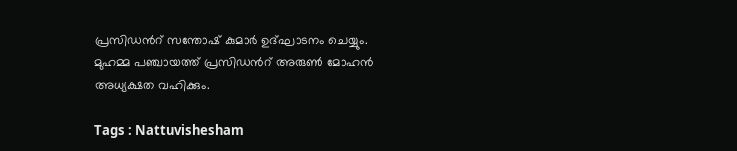പ്രസിഡന്‍റ് സന്തോഷ് കുമാർ ഉദ്ഘാടനം ചെയ്യും. മുഹമ്മ പഞ്ചായത്ത് പ്രസിഡന്‍റ് അരുൺ മോഹൻ അധ്യക്ഷത വഹിക്കും.

Tags : Nattuvishesham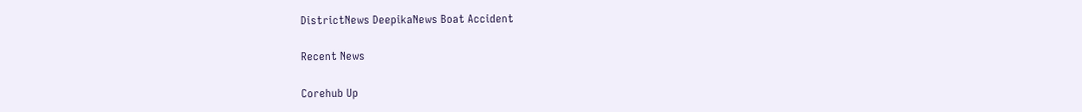DistrictNews DeepikaNews Boat Accident

Recent News

Corehub Up